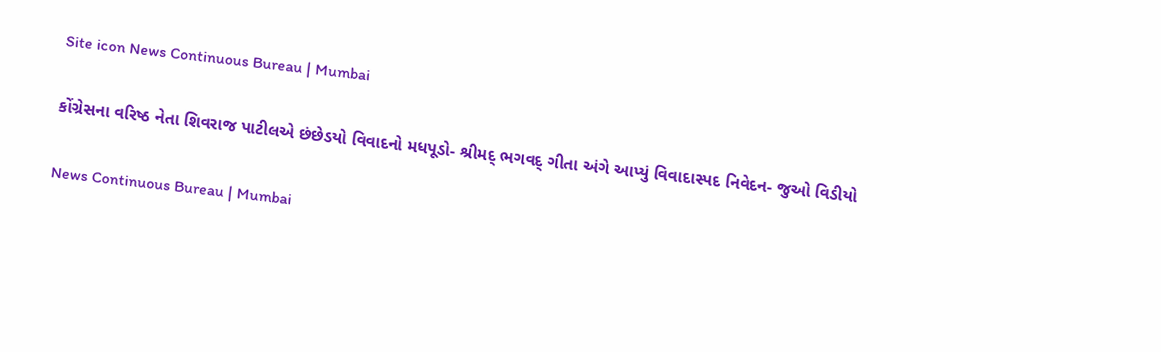Site icon News Continuous Bureau | Mumbai

કોંગ્રેસના વરિષ્ઠ નેતા શિવરાજ પાટીલએ છંછેડયો વિવાદનો મધપૂડો- શ્રીમદ્ ભગવદ્ ગીતા અંગે આપ્યું વિવાદાસ્પદ નિવેદન- જુઓ વિડીયો

News Continuous Bureau | Mumbai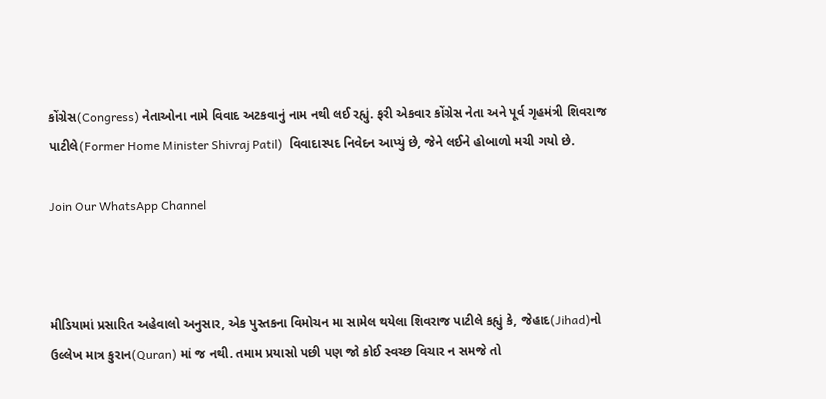કોંગ્રેસ(Congress) નેતાઓના નામે વિવાદ અટકવાનું નામ નથી લઈ રહ્યું. ફરી એકવાર કોંગ્રેસ નેતા અને પૂર્વ ગૃહમંત્રી શિવરાજ પાટીલે(Former Home Minister Shivraj Patil)  વિવાદાસ્પદ નિવેદન આપ્યું છે, જેને લઈને હોબાળો મચી ગયો છે.

Join Our WhatsApp Channel



મીડિયામાં પ્રસારિત અહેવાલો અનુસાર, એક પુસ્તકના વિમોચન મા સામેલ થયેલા શિવરાજ પાટીલે કહ્યું કે, જેહાદ(Jihad)નો ઉલ્લેખ માત્ર કુરાન(Quran) માં જ નથી. તમામ પ્રયાસો પછી પણ જો કોઈ સ્વચ્છ વિચાર ન સમજે તો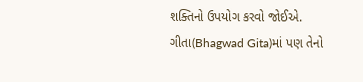શક્તિનો ઉપયોગ કરવો જોઈએ. ગીતા(Bhagwad Gita)માં પણ તેનો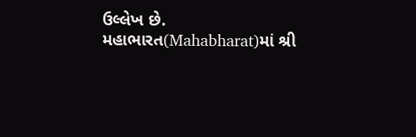ઉલ્લેખ છે. મહાભારત(Mahabharat)માં શ્રી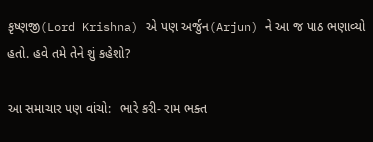કૃષ્ણજી(Lord Krishna) એ પણ અર્જુન(Arjun) ને આ જ પાઠ ભણાવ્યો હતો. હવે તમે તેને શું કહેશો?

આ સમાચાર પણ વાંચો:  ભારે કરી- રામ ભક્ત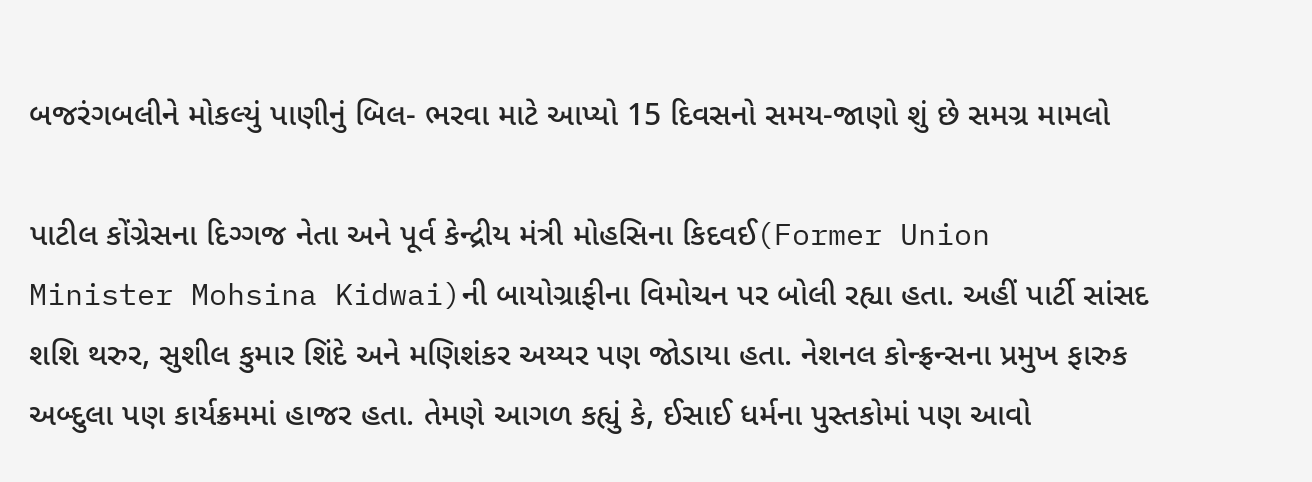બજરંગબલીને મોકલ્યું પાણીનું બિલ- ભરવા માટે આપ્યો 15 દિવસનો સમય-જાણો શું છે સમગ્ર મામલો

પાટીલ કોંગ્રેસના દિગ્ગજ નેતા અને પૂર્વ કેન્દ્રીય મંત્રી મોહસિના કિદવઈ(Former Union Minister Mohsina Kidwai)ની બાયોગ્રાફીના વિમોચન પર બોલી રહ્યા હતા. અહીં પાર્ટી સાંસદ શશિ થરુર, સુશીલ કુમાર શિંદે અને મણિશંકર અય્યર પણ જોડાયા હતા. નેશનલ કોન્ફ્રન્સના પ્રમુખ ફારુક અબ્દુલા પણ કાર્યક્રમમાં હાજર હતા. તેમણે આગળ કહ્યું કે, ઈસાઈ ધર્મના પુસ્તકોમાં પણ આવો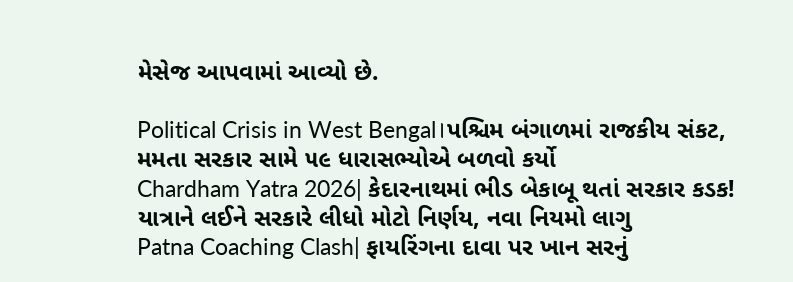મેસેજ આપવામાં આવ્યો છે.

Political Crisis in West Bengal।પશ્ચિમ બંગાળમાં રાજકીય સંકટ, મમતા સરકાર સામે ૫૯ ધારાસભ્યોએ બળવો કર્યો
Chardham Yatra 2026| કેદારનાથમાં ભીડ બેકાબૂ થતાં સરકાર કડક! યાત્રાને લઈને સરકારે લીધો મોટો નિર્ણય, નવા નિયમો લાગુ
Patna Coaching Clash| ફાયરિંગના દાવા પર ખાન સરનું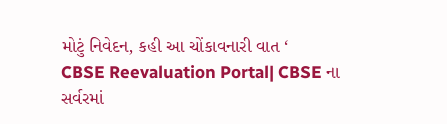મોટું નિવેદન, કહી આ ચોંકાવનારી વાત ‘
CBSE Reevaluation Portal| CBSE ના સર્વરમાં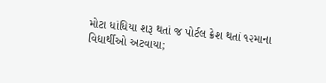મોટા ધાંધિયા શરૂ થતાં જ પોર્ટલ ક્રેશ થતાં ૧૨માના વિદ્યાર્થીઓ અટવાયા;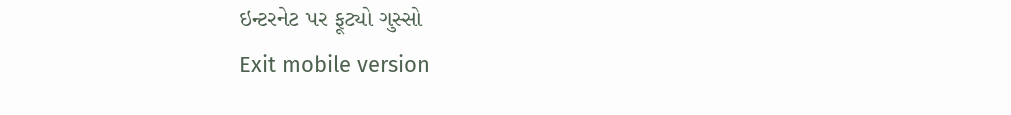ઇન્ટરનેટ પર ફૂટ્યો ગુસ્સો
Exit mobile version